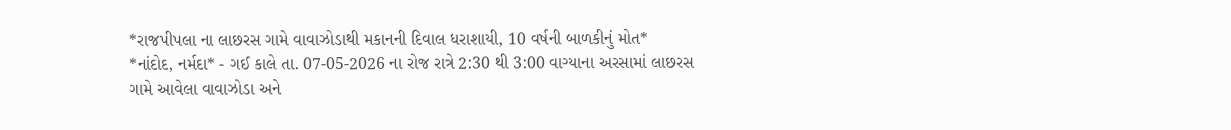*રાજપીપલા ના લાછરસ ગામે વાવાઝોડાથી મકાનની દિવાલ ધરાશાયી, 10 વર્ષની બાળકીનું મોત*
*નાંદોદ, નર્મદા* - ગઈ કાલે તા. 07-05-2026 ના રોજ રાત્રે 2:30 થી 3:00 વાગ્યાના અરસામાં લાછરસ ગામે આવેલા વાવાઝોડા અને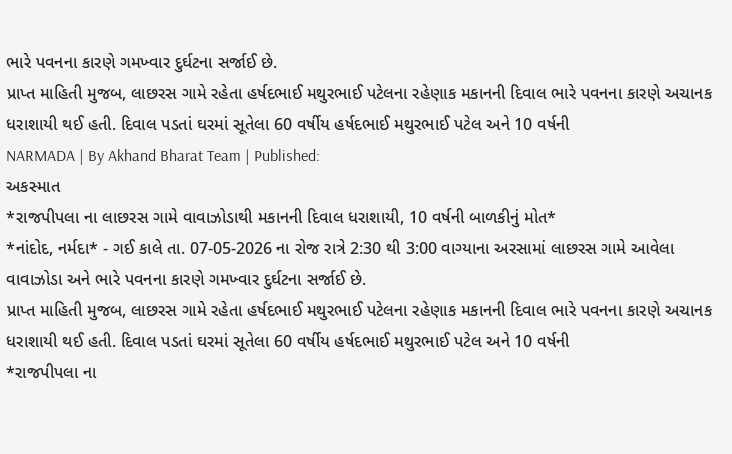ભારે પવનના કારણે ગમખ્વાર દુર્ઘટના સર્જાઈ છે.
પ્રાપ્ત માહિતી મુજબ, લાછરસ ગામે રહેતા હર્ષદભાઈ મથુરભાઈ પટેલના રહેણાક મકાનની દિવાલ ભારે પવનના કારણે અચાનક ધરાશાયી થઈ હતી. દિવાલ પડતાં ઘરમાં સૂતેલા 60 વર્ષીય હર્ષદભાઈ મથુરભાઈ પટેલ અને 10 વર્ષની
NARMADA | By Akhand Bharat Team | Published:
અકસ્માત
*રાજપીપલા ના લાછરસ ગામે વાવાઝોડાથી મકાનની દિવાલ ધરાશાયી, 10 વર્ષની બાળકીનું મોત*
*નાંદોદ, નર્મદા* - ગઈ કાલે તા. 07-05-2026 ના રોજ રાત્રે 2:30 થી 3:00 વાગ્યાના અરસામાં લાછરસ ગામે આવેલા વાવાઝોડા અને ભારે પવનના કારણે ગમખ્વાર દુર્ઘટના સર્જાઈ છે.
પ્રાપ્ત માહિતી મુજબ, લાછરસ ગામે રહેતા હર્ષદભાઈ મથુરભાઈ પટેલના રહેણાક મકાનની દિવાલ ભારે પવનના કારણે અચાનક ધરાશાયી થઈ હતી. દિવાલ પડતાં ઘરમાં સૂતેલા 60 વર્ષીય હર્ષદભાઈ મથુરભાઈ પટેલ અને 10 વર્ષની
*રાજપીપલા ના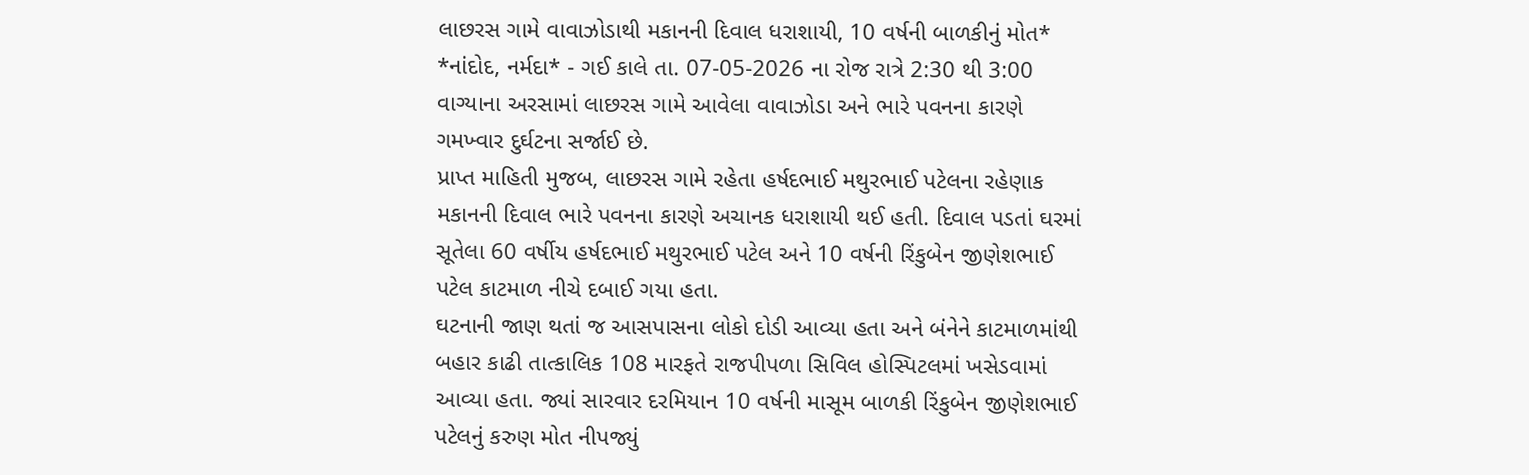લાછરસ ગામે વાવાઝોડાથી મકાનની દિવાલ ધરાશાયી, 10 વર્ષની બાળકીનું મોત*
*નાંદોદ, નર્મદા* - ગઈ કાલે તા. 07-05-2026 ના રોજ રાત્રે 2:30 થી 3:00 વાગ્યાના અરસામાં લાછરસ ગામે આવેલા વાવાઝોડા અને ભારે પવનના કારણે ગમખ્વાર દુર્ઘટના સર્જાઈ છે.
પ્રાપ્ત માહિતી મુજબ, લાછરસ ગામે રહેતા હર્ષદભાઈ મથુરભાઈ પટેલના રહેણાક મકાનની દિવાલ ભારે પવનના કારણે અચાનક ધરાશાયી થઈ હતી. દિવાલ પડતાં ઘરમાં સૂતેલા 60 વર્ષીય હર્ષદભાઈ મથુરભાઈ પટેલ અને 10 વર્ષની રિંકુબેન જીણેશભાઈ પટેલ કાટમાળ નીચે દબાઈ ગયા હતા.
ઘટનાની જાણ થતાં જ આસપાસના લોકો દોડી આવ્યા હતા અને બંનેને કાટમાળમાંથી બહાર કાઢી તાત્કાલિક 108 મારફતે રાજપીપળા સિવિલ હોસ્પિટલમાં ખસેડવામાં આવ્યા હતા. જ્યાં સારવાર દરમિયાન 10 વર્ષની માસૂમ બાળકી રિંકુબેન જીણેશભાઈ પટેલનું કરુણ મોત નીપજ્યું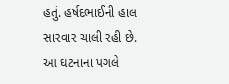હતું. હર્ષદભાઈની હાલ સારવાર ચાલી રહી છે.
આ ઘટનાના પગલે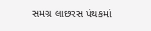સમગ્ર લાછરસ પંથકમાં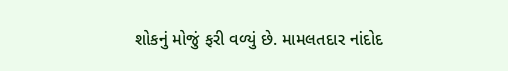શોકનું મોજું ફરી વળ્યું છે. મામલતદાર નાંદોદ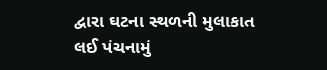દ્વારા ઘટના સ્થળની મુલાકાત લઈ પંચનામું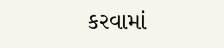કરવામાં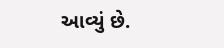આવ્યું છે.